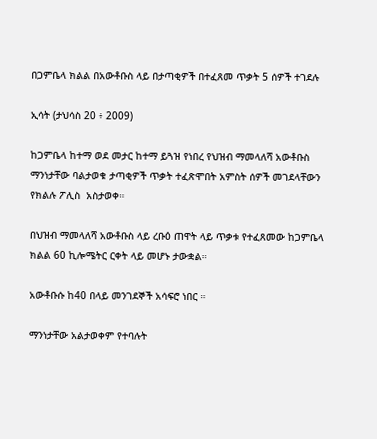በጋምቤላ ክልል በአውቶቡስ ላይ በታጣቂዎች በተፈጸመ ጥቃት 5 ሰዎች ተገደሉ

ኢሳት (ታህሳስ 20 ፥ 2009)

ከጋምቤላ ከተማ ወደ መታር ከተማ ይጓዝ የነበረ የህዝብ ማመላለሻ አውቶቡስ ማንነታቸው ባልታወቁ ታጣቂዎች ጥቃት ተፈጽሞበት አምስት ሰዎች መገደላቸውን የክልሉ ፖሊስ  አስታወቀ።

በህዝብ ማመላለሻ አውቶቡስ ላይ ረቡዕ ጠዋት ላይ ጥቃቱ የተፈጸመው ከጋምቤላ ክልል 60 ኪሎሜትር ርቀት ላይ መሆኑ ታውቋል።

አውቶቡሱ ከ40 በላይ መንገደኞች አሳፍሮ ነበር ።

ማንነታቸው አልታወቀም የተባሉት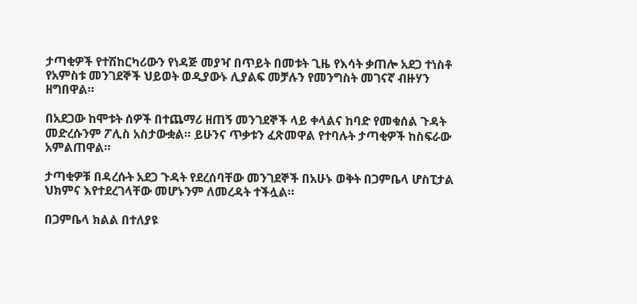ታጣቂዎች የተሽከርካሪውን የነዳጅ መያዣ በጥይት በመቱት ጊዜ የእሳት ቃጠሎ አደጋ ተነስቶ የአምስቱ መንገደኞች ህይወት ወዲያውኑ ሊያልፍ መቻሉን የመንግስት መገናኛ ብዙሃን ዘግበዋል።

በአደጋው ከሞቱት ሰዎች በተጨማሪ ዘጠኝ መንገደኞች ላይ ቀላልና ከባድ የመቁሰል ጉዳት መድረሱንም ፖሊስ አስታውቋል። ይሁንና ጥቃቱን ፈጽመዋል የተባሉት ታጣቂዎች ከስፍራው  አምልጠዋል።

ታጣቂዎቹ በዳረሱት አደጋ ጉዳት የደረሰባቸው መንገደኞች በአሁኑ ወቅት በጋምቤላ ሆስፒታል ህክምና እየተደረገላቸው መሆኑንም ለመረዳት ተችሏል።

በጋምቤላ ክልል በተለያዩ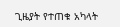ጊዜያት የተጠቁ አካላት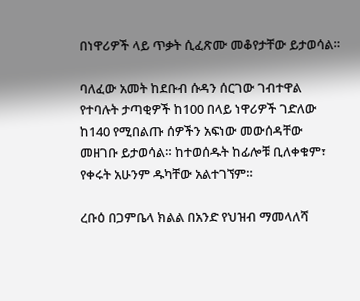በነዋሪዎች ላይ ጥቃት ሲፈጽሙ መቆየታቸው ይታወሳል።

ባለፈው አመት ከደቡብ ሱዳን ሰርገው ገብተዋል የተባሉት ታጣቂዎች ከ100 በላይ ነዋሪዎች ገድለው ከ140 የሚበልጡ ሰዎችን አፍነው መውሰዳቸው መዘገቡ ይታወሳል። ከተወሰዱት ከፊሎቹ ቢለቀቁም፣ የቀሩት አሁንም ዱካቸው አልተገኘም።

ረቡዕ በጋምቤላ ክልል በአንድ የህዝብ ማመላለሻ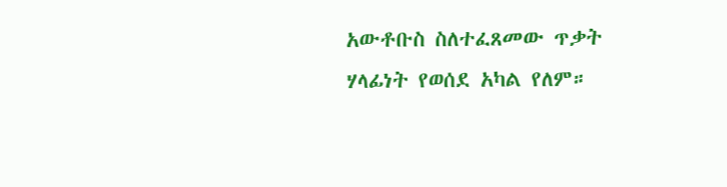አውቶቡስ ስለተፈጸመው ጥቃት ሃላፊነት የወሰደ አካል የለም።